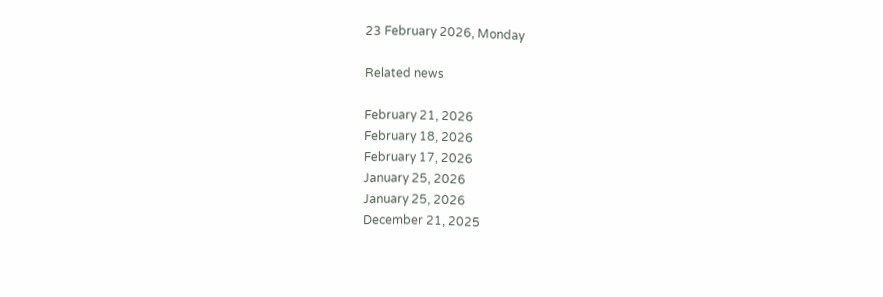23 February 2026, Monday

Related news

February 21, 2026
February 18, 2026
February 17, 2026
January 25, 2026
January 25, 2026
December 21, 2025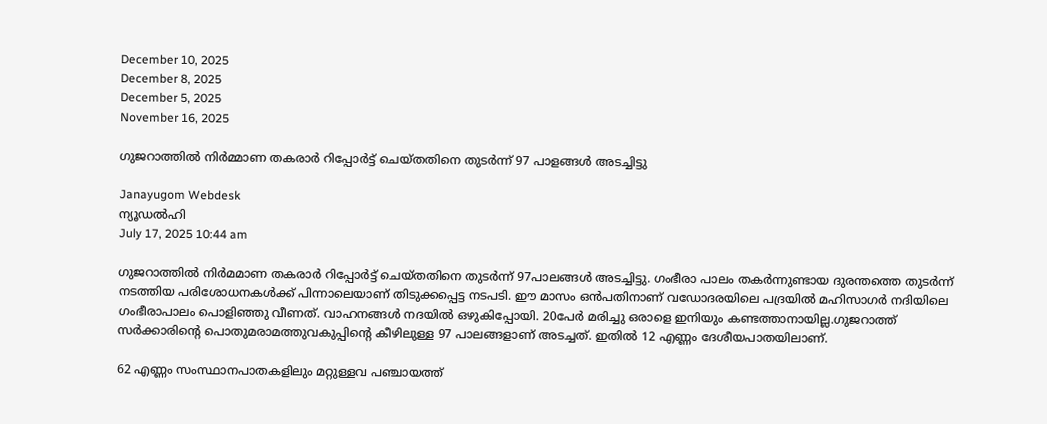December 10, 2025
December 8, 2025
December 5, 2025
November 16, 2025

ഗുജറാത്തില്‍ നിര്‍മ്മാണ തകരാര്‍ റിപ്പോര്‍ട്ട് ചെയ്തതിനെ തുടര്‍ന്ന് 97 പാളങ്ങള്‍ അടച്ചിട്ടു

Janayugom Webdesk
ന്യൂഡല്‍ഹി
July 17, 2025 10:44 am

ഗുജറാത്തില്‍ നിര്‍മമാണ തകരാര്‍ റിപ്പോര്‍ട്ട് ചെയ്തതിനെ തുടര്‍ന്ന് 97പാലങ്ങള്‍ അടച്ചിട്ടു. ഗംഭീരാ പാലം തകര്‍ന്നുണ്ടായ ദുരന്തത്തെ തുടര്‍ന്ന് നടത്തിയ പരിശോധനകള്‍ക്ക് പിന്നാലെയാണ് തിടുക്കപ്പെട്ട നടപടി. ഈ മാസം ഒന്‍പതിനാണ് വഡോദരയിലെ പദ്രയില്‍ മഹിസാഗര്‍ നദിയിലെ ഗംഭീരാപാലം പൊളിഞ്ഞു വീണത്. വാഹനങ്ങള്‍ നദയില്‍ ഒഴുകിപ്പോയി. 20പേര്‍ മരിച്ചു ഒരാളെ ഇനിയും കണ്ടത്താനായില്ല.ഗുജറാത്ത് സർക്കാരിന്റെ പൊതുമരാമത്തുവകുപ്പിന്റെ കീഴിലുള്ള 97 പാലങ്ങളാണ് അടച്ചത്. ഇതിൽ 12 എണ്ണം ദേശീയപാതയിലാണ്.

62 എണ്ണം സംസ്ഥാനപാതകളിലും മറ്റുള്ളവ പഞ്ചായത്ത്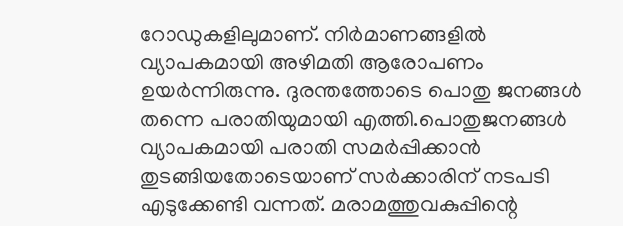റോഡുകളിലുമാണ്. നിർമാണങ്ങളിൽ വ്യാപകമായി അഴിമതി ആരോപണം ഉയർന്നിരുന്നു. ദുരന്തത്തോടെ പൊതു ജനങ്ങൾ തന്നെ പരാതിയുമായി എത്തി.പൊതുജനങ്ങൾ വ്യാപകമായി പരാതി സമർപ്പിക്കാൻ തുടങ്ങിയതോടെയാണ് സർക്കാരിന് നടപടി എടുക്കേണ്ടി വന്നത്. മരാമത്തുവകുപ്പിന്റെ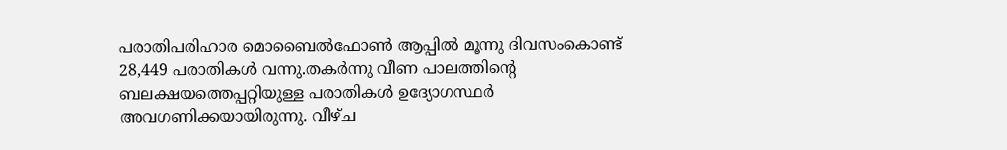പരാതിപരിഹാര മൊബൈൽഫോൺ ആപ്പിൽ മൂന്നു ദിവസംകൊണ്ട് 28,449 പരാതികൾ വന്നു.തകർന്നു വീണ പാലത്തിന്റെ ബലക്ഷയത്തെപ്പറ്റിയുള്ള പരാതികൾ ഉദ്യോഗസ്ഥർ അവഗണിക്കയായിരുന്നു. വീഴ്ച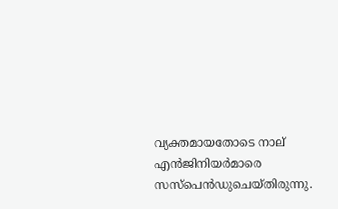വ്യക്തമായതോടെ നാല് എൻജിനിയർമാരെ സസ്പെൻഡുചെയ്തിരുന്നു.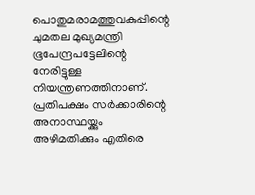പൊതുമരാമത്തുവകുപ്പിന്റെ ചുമതല മുഖ്യമന്ത്രി ഭൂപേന്ദ്രപട്ടേലിന്റെ നേരിട്ടുള്ള നിയന്ത്രണത്തിനാണ്. പ്രതിപക്ഷം സർക്കാരിന്റെ അനാസ്ഥയ്ക്കും അഴിമതിക്കും എതിരെ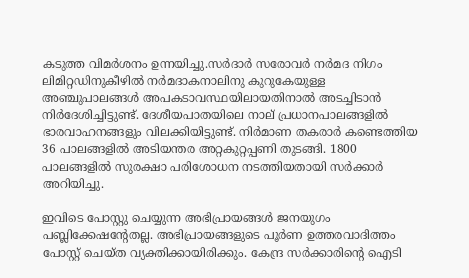കടുത്ത വിമർശനം ഉന്നയിച്ചു.സർദാർ സരോവർ നർമദ നിഗം ലിമിറ്റഡിനുകീഴിൽ നർമദാകനാലിനു കുറുകേയുള്ള അഞ്ചുപാലങ്ങൾ അപകടാവസ്ഥയിലായതിനാൽ അടച്ചിടാൻ നിർദേശിച്ചിട്ടുണ്ട്. ദേശീയപാതയിലെ നാല് പ്രധാനപാലങ്ങളിൽ ഭാരവാഹനങ്ങളും വിലക്കിയിട്ടുണ്ട്. നിർമാണ തകരാർ കണ്ടെത്തിയ 36 പാലങ്ങളിൽ അടിയന്തര അറ്റകുറ്റപ്പണി തുടങ്ങി. 1800 പാലങ്ങളിൽ സുരക്ഷാ പരിശോധന നടത്തിയതായി സർക്കാർ അറിയിച്ചു.

ഇവിടെ പോസ്റ്റു ചെയ്യുന്ന അഭിപ്രായങ്ങള്‍ ജനയുഗം പബ്ലിക്കേഷന്റേതല്ല. അഭിപ്രായങ്ങളുടെ പൂര്‍ണ ഉത്തരവാദിത്തം പോസ്റ്റ് ചെയ്ത വ്യക്തിക്കായിരിക്കും. കേന്ദ്ര സര്‍ക്കാരിന്റെ ഐടി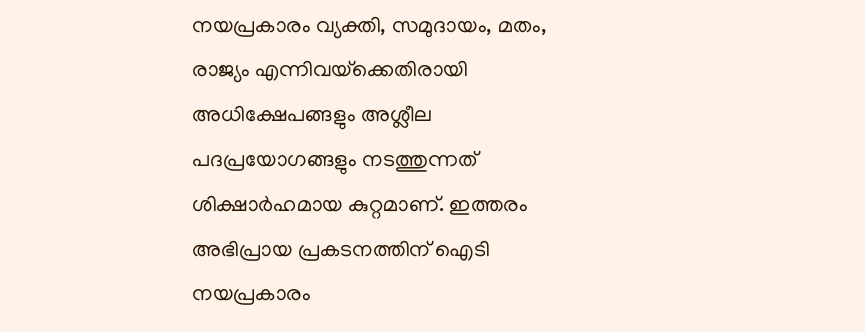നയപ്രകാരം വ്യക്തി, സമുദായം, മതം, രാജ്യം എന്നിവയ്‌ക്കെതിരായി അധിക്ഷേപങ്ങളും അശ്ലീല പദപ്രയോഗങ്ങളും നടത്തുന്നത് ശിക്ഷാര്‍ഹമായ കുറ്റമാണ്. ഇത്തരം അഭിപ്രായ പ്രകടനത്തിന് ഐടി നയപ്രകാരം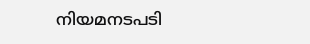നിയമനടപടി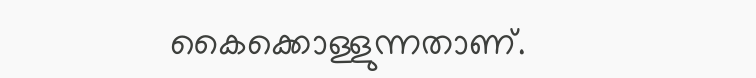കൈക്കൊള്ളുന്നതാണ്.